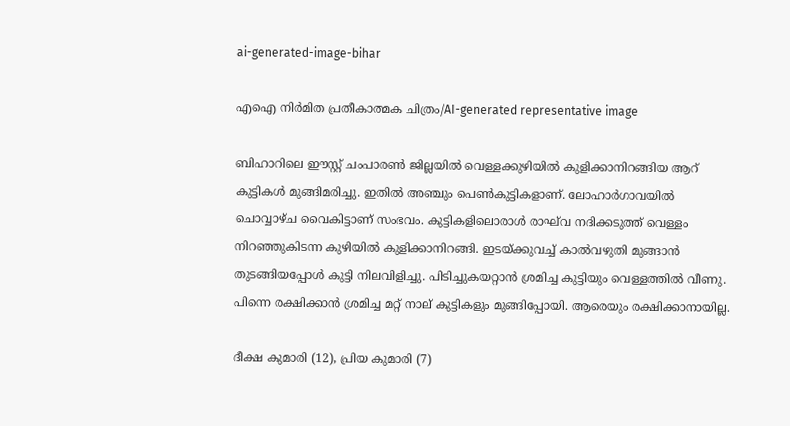ai-generated-image-bihar

എഐ നിര്‍മിത പ്രതീകാത്മക ചിത്രം/AI-generated representative image

ബിഹാറിലെ ഈസ്റ്റ് ചംപാരണ്‍ ജില്ലയില്‍ വെള്ളക്കുഴിയില്‍ കുളിക്കാനിറങ്ങിയ ആറ് കുട്ടികള്‍ മുങ്ങിമരിച്ചു. ഇതില്‍ അഞ്ചും പെണ്‍കുട്ടികളാണ്. ലോഹാര്‍ഗാവയില്‍ ചൊവ്വാഴ്ച വൈകിട്ടാണ് സംഭവം. കുട്ടികളിലൊരാള്‍ രാഘ്‍വ നദിക്കടുത്ത് വെള്ളം നിറഞ്ഞുകിടന്ന കുഴിയില്‍ കുളിക്കാനിറങ്ങി. ഇടയ്ക്കുവച്ച് കാല്‍വഴുതി മുങ്ങാന്‍ തുടങ്ങിയപ്പോള്‍ കുട്ടി നിലവിളിച്ചു. പിടിച്ചുകയറ്റാന്‍ ശ്രമിച്ച കുട്ടിയും വെള്ളത്തില്‍ വീണു. പിന്നെ രക്ഷിക്കാന്‍ ശ്രമിച്ച മറ്റ് നാല് കുട്ടികളും മുങ്ങിപ്പോയി. ആരെയും രക്ഷിക്കാനായില്ല.

ദീക്ഷ കുമാരി (12), പ്രിയ കുമാരി (7)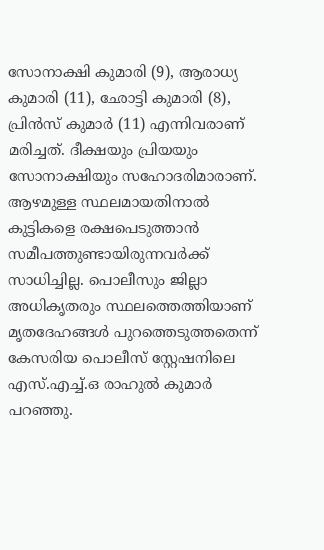സോനാക്ഷി കുമാരി (9), ആരാധ്യ കുമാരി (11), ഛോട്ടി കുമാരി (8), പ്രിന്‍സ് കുമാര്‍ (11) എന്നിവരാണ് മരിച്ചത്. ദീക്ഷയും പ്രിയയും സോനാക്ഷിയും സഹോദരിമാരാണ്. ആഴമുള്ള സ്ഥലമായതിനാല്‍ കുട്ടികളെ രക്ഷപെടുത്താന്‍ സമീപത്തുണ്ടായിരുന്നവര്‍ക്ക് സാധിച്ചില്ല. പൊലീസും ജില്ലാ അധികൃതരും സ്ഥലത്തെത്തിയാണ് മൃതദേഹങ്ങള്‍ പുറത്തെടുത്തതെന്ന് കേസരിയ പൊലീസ് സ്റ്റേഷനിലെ എസ്.എച്ച്.ഒ രാഹുല്‍ കുമാര്‍ പറഞ്ഞു.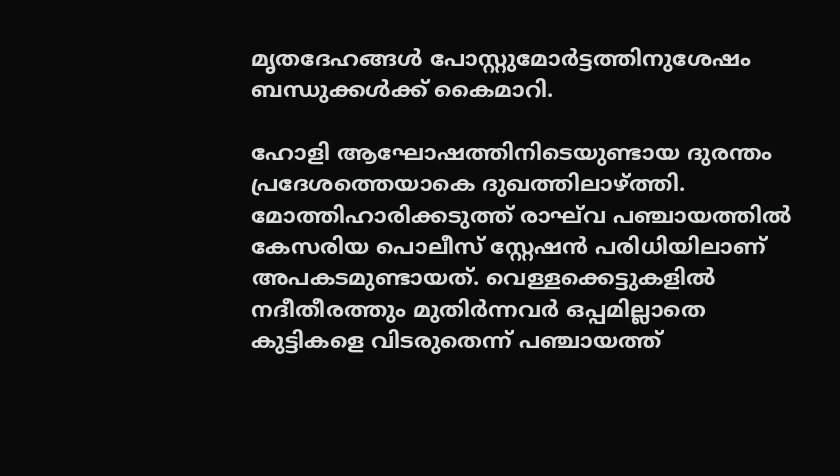മൃതദേഹങ്ങള്‍ പോസ്റ്റുമോര്‍ട്ടത്തിനുശേഷം ബന്ധുക്കള്‍ക്ക് കൈമാറി.

ഹോളി ആഘോഷത്തിനിടെയുണ്ടായ ദുരന്തം പ്രദേശത്തെയാകെ ദുഖത്തിലാഴ്ത്തി. മോത്തിഹാരിക്കടുത്ത് രാഘ്‍വ പഞ്ചായത്തില്‍ കേസരിയ പൊലീസ് സ്റ്റേഷന്‍ പരിധിയിലാണ് അപകടമുണ്ടായത്. വെള്ളക്കെട്ടുകളില്‍ നദീതീരത്തും മുതിര്‍ന്നവര്‍ ഒപ്പമില്ലാതെ കുട്ടികളെ വിടരുതെന്ന് പഞ്ചായത്ത്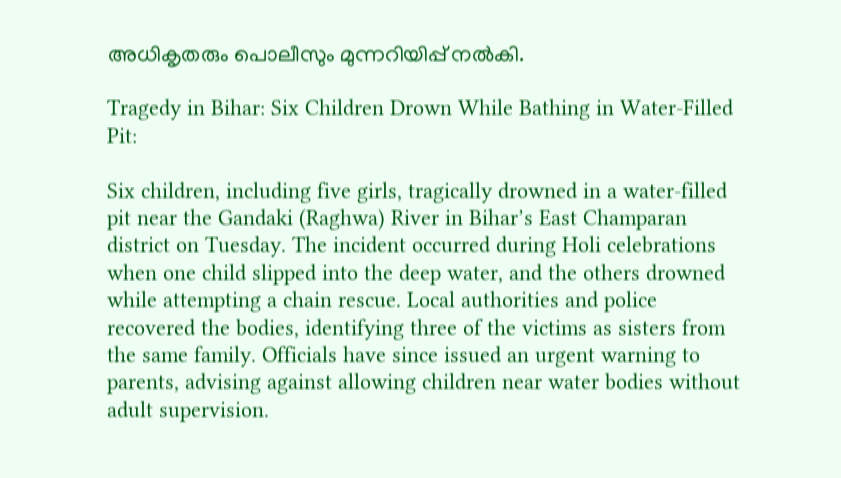അധികൃതരും പൊലീസും മുന്നറിയിപ്പ് നല്‍കി.

Tragedy in Bihar: Six Children Drown While Bathing in Water-Filled Pit:

Six children, including five girls, tragically drowned in a water-filled pit near the Gandaki (Raghwa) River in Bihar’s East Champaran district on Tuesday. The incident occurred during Holi celebrations when one child slipped into the deep water, and the others drowned while attempting a chain rescue. Local authorities and police recovered the bodies, identifying three of the victims as sisters from the same family. Officials have since issued an urgent warning to parents, advising against allowing children near water bodies without adult supervision.